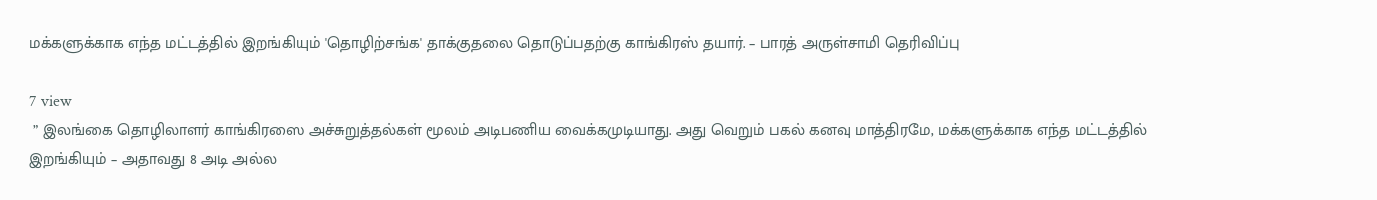மக்களுக்காக எந்த மட்டத்தில் இறங்கியும் 'தொழிற்சங்க' தாக்குதலை தொடுப்பதற்கு காங்கிரஸ் தயார். – பாரத் அருள்சாமி தெரிவிப்பு

7 view
 ” இலங்கை தொழிலாளர் காங்கிரஸை அச்சுறுத்தல்கள் மூலம் அடிபணிய வைக்கமுடியாது. அது வெறும் பகல் கனவு மாத்திரமே, மக்களுக்காக எந்த மட்டத்தில் இறங்கியும் – அதாவது 8 அடி அல்ல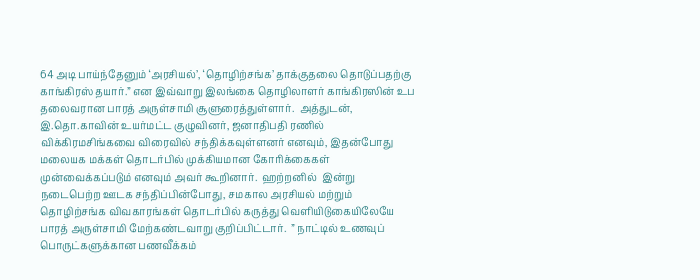64 அடி பாய்ந்தேனும் ‘அரசியல்’, ‘தொழிற்சங்க’ தாக்குதலை தொடுப்பதற்கு காங்கிரஸ் தயார்.” என இவ்வாறு இலங்கை தொழிலாளர் காங்கிரஸின் உப தலைவரான பாரத் அருள்சாமி சூளுரைத்துள்ளார்.  அத்துடன், இ.தொ.காவின் உயர்மட்ட குழுவினர், ஜனாதிபதி ரணில் விக்கிரமசிங்கவை விரைவில் சந்திக்கவுள்ளனர் எனவும், இதன்போது மலையக மக்கள் தொடர்பில் முக்கியமான கோரிக்கைகள் முன்வைக்கப்படும் எனவும் அவர் கூறினார்.  ஹற்றனில்  இன்று நடைபெற்ற ஊடக சந்திப்பின்போது, சமகால அரசியல் மற்றும் தொழிற்சங்க விவகாரங்கள் தொடர்பில் கருத்து வெளியிடுகையிலேயே பாரத் அருள்சாமி மேற்கண்டவாறு குறிப்பிட்டார்.  ” நாட்டில் உணவுப் பொருட்களுக்கான பணவீக்கம்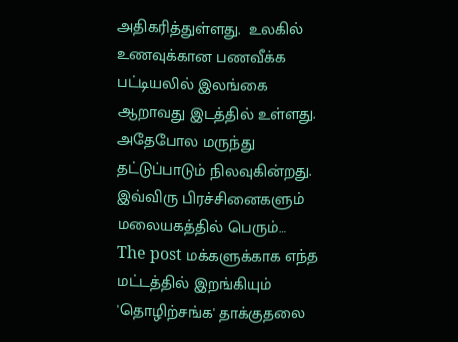அதிகரித்துள்ளது.  உலகில் உணவுக்கான பணவீக்க பட்டியலில் இலங்கை ஆறாவது இடத்தில் உள்ளது. அதேபோல மருந்து தட்டுப்பாடும் நிலவுகின்றது. இவ்விரு பிரச்சினைகளும் மலையகத்தில் பெரும்…
The post மக்களுக்காக எந்த மட்டத்தில் இறங்கியும் 'தொழிற்சங்க' தாக்குதலை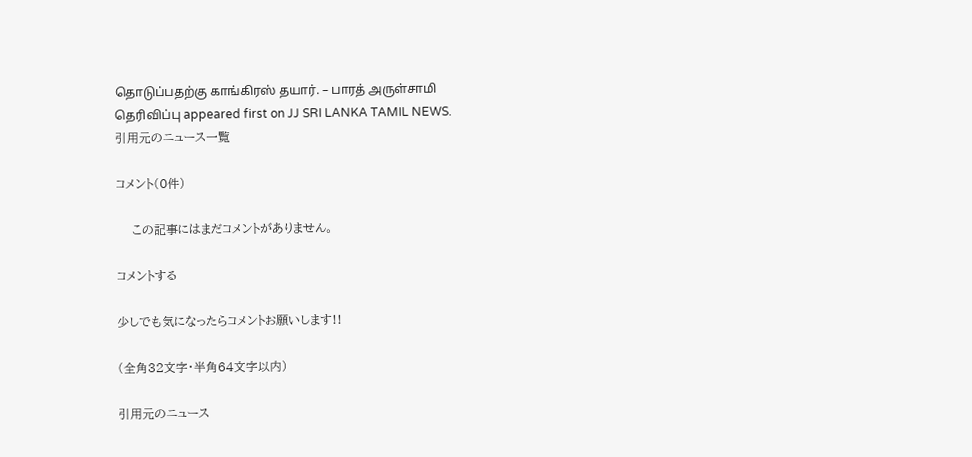தொடுப்பதற்கு காங்கிரஸ் தயார். – பாரத் அருள்சாமி தெரிவிப்பு appeared first on JJ SRI LANKA TAMIL NEWS.
引用元のニュース一覧

コメント(0件)

    この記事にはまだコメントがありません。

コメントする

少しでも気になったらコメントお願いします!!

(全角32文字・半角64文字以内)

引用元のニュース